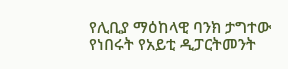የሊቢያ ማዕከላዊ ባንክ ታግተው የነበሩት የአይቲ ዲፓርትመንት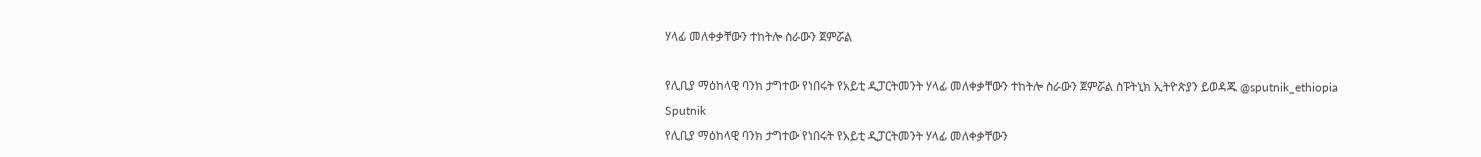ሃላፊ መለቀቃቸውን ተከትሎ ስራውን ጀምሯል

የሊቢያ ማዕከላዊ ባንክ ታግተው የነበሩት የአይቲ ዲፓርትመንት ሃላፊ መለቀቃቸውን ተከትሎ ስራውን ጀምሯል ስፑትኒክ ኢትዮጵያን ይወዳጁ @sputnik_ethiopia
Sputnik
የሊቢያ ማዕከላዊ ባንክ ታግተው የነበሩት የአይቲ ዲፓርትመንት ሃላፊ መለቀቃቸውን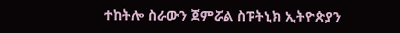ተከትሎ ስራውን ጀምሯል ስፑትኒክ ኢትዮጵያን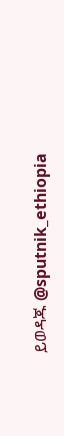ይወዳጁ @sputnik_ethiopia